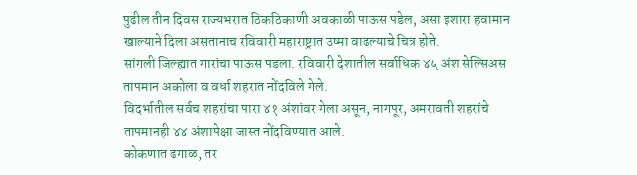पुढील तीन दिवस राज्यभरात ठिकठिकाणी अवकाळी पाऊस पडेल, असा इशारा हवामान खाल्याने दिला असतानाच रविवारी महाराष्ट्रात उष्मा वाढल्याचे चित्र होते.
सांगली जिल्ह्यात गारांचा पाऊस पडला. रविवारी देशातील सर्वाधिक ४५ अंश सेल्सिअस तापमान अकोला व वर्धा शहरात नोंदविले गेले.
विदर्भातील सर्वच शहरांचा पारा ४१ अंशांवर गेला असून, नागपूर, अमरावती शहरांचे तापमानही ४४ अंशापेक्षा जास्त नोंदविण्यात आले.
कोकणात ढगाळ, तर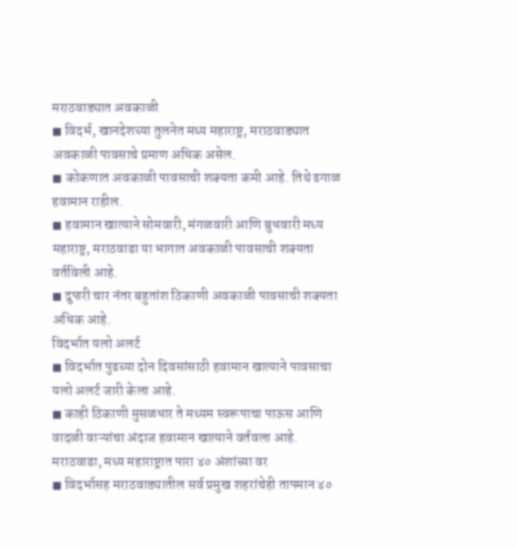मराठवाड्यात अवकाळी
◼ विदर्भ, खानदेशच्या तुलनेत मध्य महाराष्ट्र, मराठवाड्यात अवकाळी पावसाचे प्रमाण अधिक असेल.
◼ कोकणात अवकाळी पावसाची शक्यता कमी आहे. तिथे ढगाळ हवामान राहील.
◼ हवामान खात्याने सोमवारी, मंगळवारी आणि बुधवारी मध्य महाराष्ट्र, मराठवाडा या भागात अवकाळी पावसाची शक्यता वर्तविली आहे.
◼ दुपारी चार नंतर बहुतांश ठिकाणी अवकाळी पावसाची शक्यता अधिक आहे.
विदर्भात यलो अलर्ट
◼ विदर्भात पुढच्या दोन दिवसांसाठी हवामान खात्याने पावसाचा यलो अलर्ट जारी केला आहे.
◼ काही ठिकाणी मुसळधार ते मध्यम स्वरूपाचा पाऊस आणि वादळी वाऱ्यांचा अंदाज हवामान खात्याने वर्तवला आहे.
मराठवाडा, मध्य महाराष्ट्रात पारा ४० अंशांच्या वर
◼ विदर्भासह मराठवाड्यातील सर्व प्रमुख शहरांचेही तापमान ४०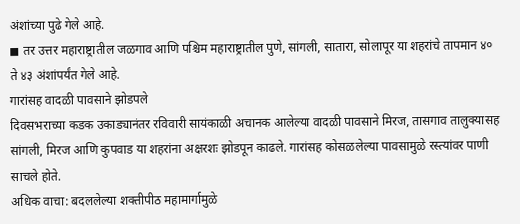अंशांच्या पुढे गेले आहे.
◼ तर उत्तर महाराष्ट्रातील जळगाव आणि पश्चिम महाराष्ट्रातील पुणे, सांगली, सातारा, सोलापूर या शहरांचे तापमान ४० ते ४३ अंशांपर्यंत गेले आहे.
गारांसह वादळी पावसाने झोडपले
दिवसभराच्या कडक उकाड्यानंतर रविवारी सायंकाळी अचानक आलेल्या वादळी पावसाने मिरज, तासगाव तालुक्यासह सांगली, मिरज आणि कुपवाड या शहरांना अक्षरशः झोडपून काढले. गारांसह कोसळलेल्या पावसामुळे रस्त्यांवर पाणी साचले होते.
अधिक वाचा: बदललेल्या शक्तीपीठ महामार्गामुळे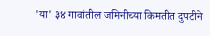'या' ३४ गावांतील जमिनीच्या किमतीत दुपटीने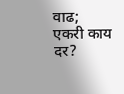वाढ; एकरी काय दर?